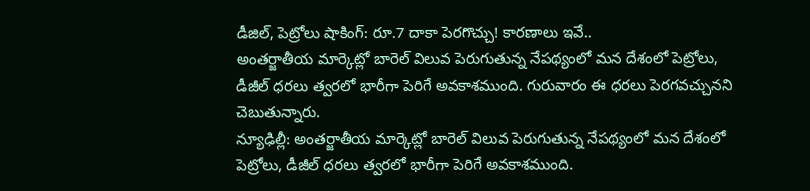డీజిల్, పెట్రోలు షాకింగ్: రూ.7 దాకా పెరగొచ్చు! కారణాలు ఇవే..
అంతర్జాతీయ మార్కెట్లో బారెల్ విలువ పెరుగుతున్న నేపథ్యంలో మన దేశంలో పెట్రోలు, డీజీల్ ధరలు త్వరలో భారీగా పెరిగే అవకాశముంది. గురువారం ఈ ధరలు పెరగవచ్చునని చెబుతున్నారు.
న్యూఢిల్లీ: అంతర్జాతీయ మార్కెట్లో బారెల్ విలువ పెరుగుతున్న నేపథ్యంలో మన దేశంలో పెట్రోలు, డీజీల్ ధరలు త్వరలో భారీగా పెరిగే అవకాశముంది.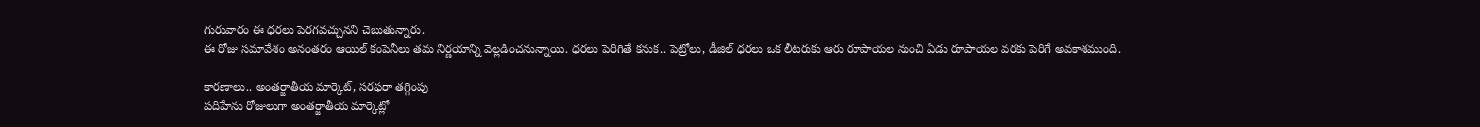గురువారం ఈ ధరలు పెరగవచ్చునని చెబుతున్నారు.
ఈ రోజు సమావేశం అనంతరం ఆయిల్ కంపెనీలు తమ నిర్ణయాన్ని వెల్లడించనున్నాయి. ధరలు పెరిగితే కనుక.. పెట్రోలు, డీజిల్ ధరలు ఒక లీటరుకు ఆరు రూపాయల నుంచి ఏడు రూపాయల వరకు పెరిగే అవకాశముంది.

కారణాలు.. అంతర్జాతీయ మార్కెట్, సరఫరా తగ్గింపు
పదిహేను రోజులుగా అంతర్జాతీయ మార్కెట్లో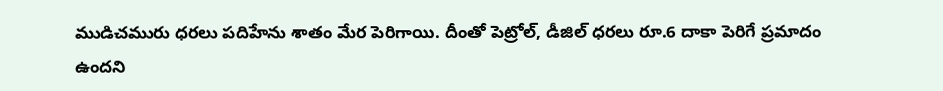ముడిచమురు ధరలు పదిహేను శాతం మేర పెరిగాయి. దీంతో పెట్రోల్, డీజిల్ ధరలు రూ.6 దాకా పెరిగే ప్రమాదం ఉందని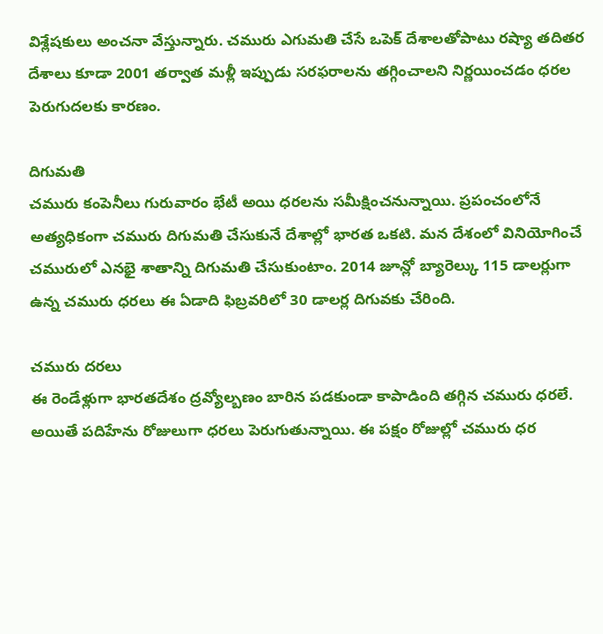విశ్లేషకులు అంచనా వేస్తున్నారు. చమురు ఎగుమతి చేసే ఒపెక్ దేశాలతోపాటు రష్యా తదితర దేశాలు కూడా 2001 తర్వాత మళ్లీ ఇప్పుడు సరఫరాలను తగ్గించాలని నిర్ణయించడం ధరల పెరుగుదలకు కారణం.

దిగుమతి
చమురు కంపెనీలు గురువారం భేటీ అయి ధరలను సమీక్షించనున్నాయి. ప్రపంచంలోనే అత్యధికంగా చమురు దిగుమతి చేసుకునే దేశాల్లో భారత ఒకటి. మన దేశంలో వినియోగించే చమురులో ఎనభై శాతాన్ని దిగుమతి చేసుకుంటాం. 2014 జూన్లో బ్యారెల్కు 115 డాలర్లుగా ఉన్న చమురు ధరలు ఈ ఏడాది ఫిబ్రవరిలో 30 డాలర్ల దిగువకు చేరింది.

చమురు దరలు
ఈ రెండేళ్లుగా భారతదేశం ద్రవ్యోల్బణం బారిన పడకుండా కాపాడింది తగ్గిన చమురు ధరలే. అయితే పదిహేను రోజులుగా ధరలు పెరుగుతున్నాయి. ఈ పక్షం రోజుల్లో చమురు ధర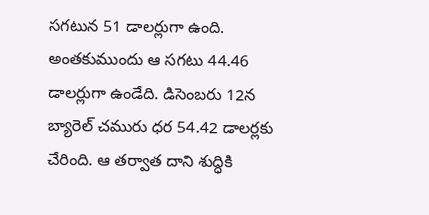సగటున 51 డాలర్లుగా ఉంది. అంతకుముందు ఆ సగటు 44.46 డాలర్లుగా ఉండేది. డిసెంబరు 12న బ్యారెల్ చమురు ధర 54.42 డాలర్లకు చేరింది. ఆ తర్వాత దాని శుద్ధికి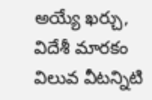అయ్యే ఖర్చు, విదేశీ మారకం విలువ వీటన్నిటి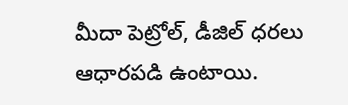మీదా పెట్రోల్, డీజిల్ ధరలు ఆధారపడి ఉంటాయి.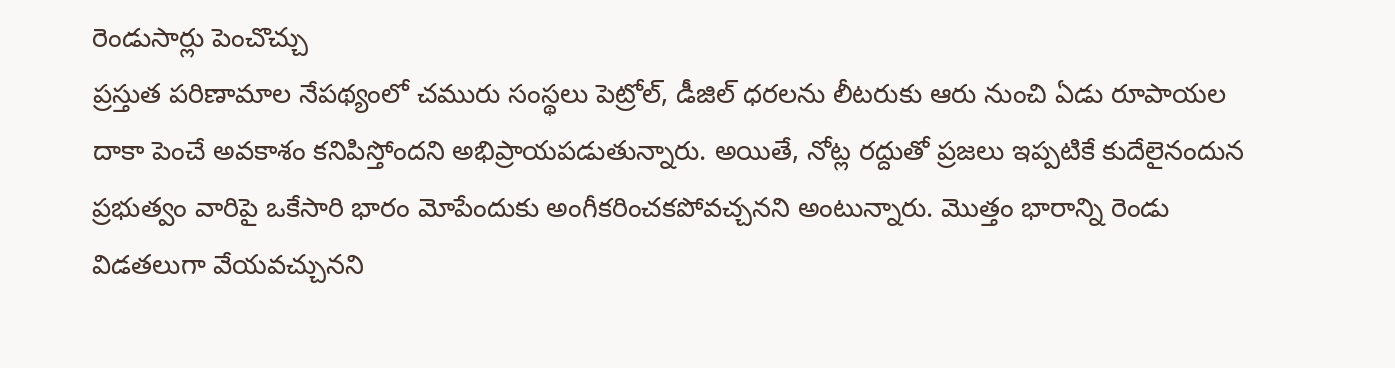రెండుసార్లు పెంచొచ్చు
ప్రస్తుత పరిణామాల నేపథ్యంలో చమురు సంస్థలు పెట్రోల్, డీజిల్ ధరలను లీటరుకు ఆరు నుంచి ఏడు రూపాయల దాకా పెంచే అవకాశం కనిపిస్తోందని అభిప్రాయపడుతున్నారు. అయితే, నోట్ల రద్దుతో ప్రజలు ఇప్పటికే కుదేలైనందున ప్రభుత్వం వారిపై ఒకేసారి భారం మోపేందుకు అంగీకరించకపోవచ్చనని అంటున్నారు. మొత్తం భారాన్ని రెండు విడతలుగా వేయవచ్చునని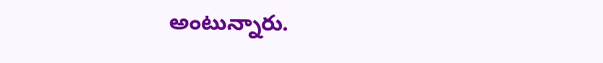అంటున్నారు.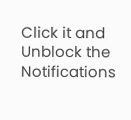Click it and Unblock the Notifications